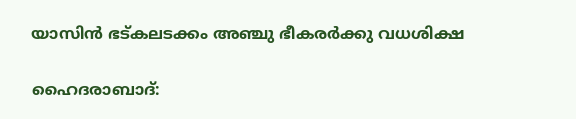യാസിന്‍ ഭട്കലടക്കം അഞ്ചു ഭീകരര്‍ക്കു വധശിക്ഷ

ഹൈദരാബാദ്: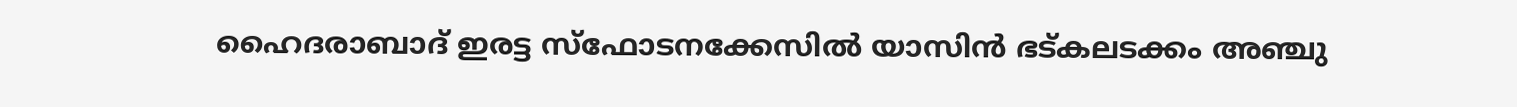ഹൈദരാബാദ് ഇരട്ട സ്‌ഫോടനക്കേസില്‍ യാസിന്‍ ഭട്കലടക്കം അഞ്ചു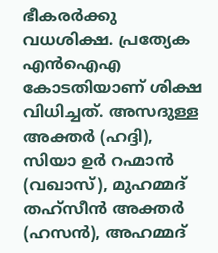ഭീകരര്‍ക്കു വധശിക്ഷ. പ്രത്യേക എന്‍ഐഎ കോടതിയാണ് ശിക്ഷ വിധിച്ചത്. അസദുള്ള അക്തര്‍ (ഹദ്ദി), സിയാ ഉര്‍ റഹ്മാന്‍ (വഖാസ്), മുഹമ്മദ് തഹ്‌സീന്‍ അക്തര്‍ (ഹസന്‍), അഹമ്മദ്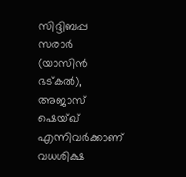സിദ്ദിബപ്പ സരാര്‍ (യാസിന്‍ ഭട്കല്‍), അജാസ് ഷെയ്ഖ് എന്നിവര്‍ക്കാണ് വധശിക്ഷ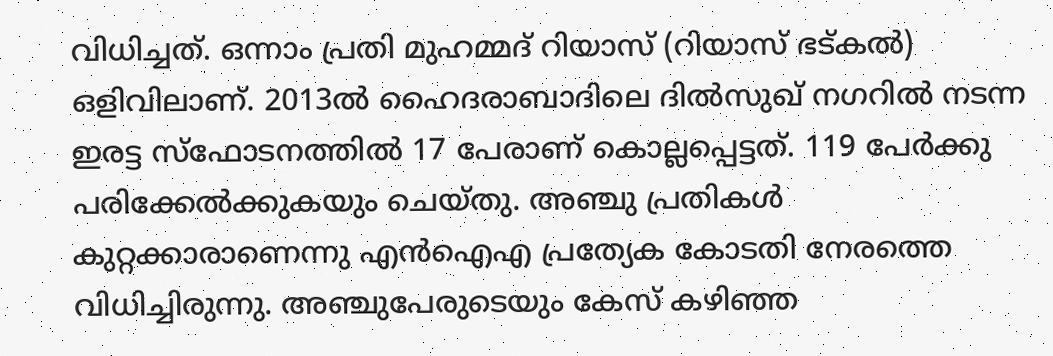വിധിച്ചത്. ഒന്നാം പ്രതി മുഹമ്മദ് റിയാസ് (റിയാസ് ഭട്കല്‍) ഒളിവിലാണ്. 2013ല്‍ ഹൈദരാബാദിലെ ദില്‍സുഖ് നഗറില്‍ നടന്ന ഇരട്ട സ്‌ഫോടനത്തില്‍ 17 പേരാണ് കൊല്ലപ്പെട്ടത്. 119 പേര്‍ക്കു പരിക്കേല്‍ക്കുകയും ചെയ്തു. അഞ്ചു പ്രതികള്‍ കുറ്റക്കാരാണെന്നു എന്‍ഐഎ പ്രത്യേക കോടതി നേരത്തെ വിധിച്ചിരുന്നു. അഞ്ചുപേരുടെയും കേസ് കഴിഞ്ഞ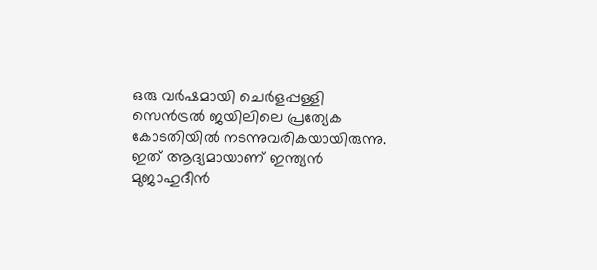ഒരു വര്‍ഷമായി ചെര്‍ളപ്പള്ളി സെന്‍ട്രല്‍ ജയിലിലെ പ്രത്യേക കോടതിയില്‍ നടന്നുവരികയായിരുന്നു. ഇത് ആദ്യമായാണ് ഇന്ത്യന്‍ മുജാഹുദീന്‍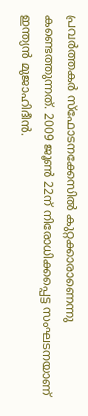പ്രവര്‍ത്തകര്‍ സ്‌ഫോടനക്കേസില്‍ കുറ്റക്കാരാണെന്നു കണ്ടെത്തുന്നത്. 2009 ജൂണ്‍ 22ന് നിരോധിക്കപ്പെട്ട സംഘടനയാണ് ഇന്ത്യന്‍ മുജാഹിദീന്‍.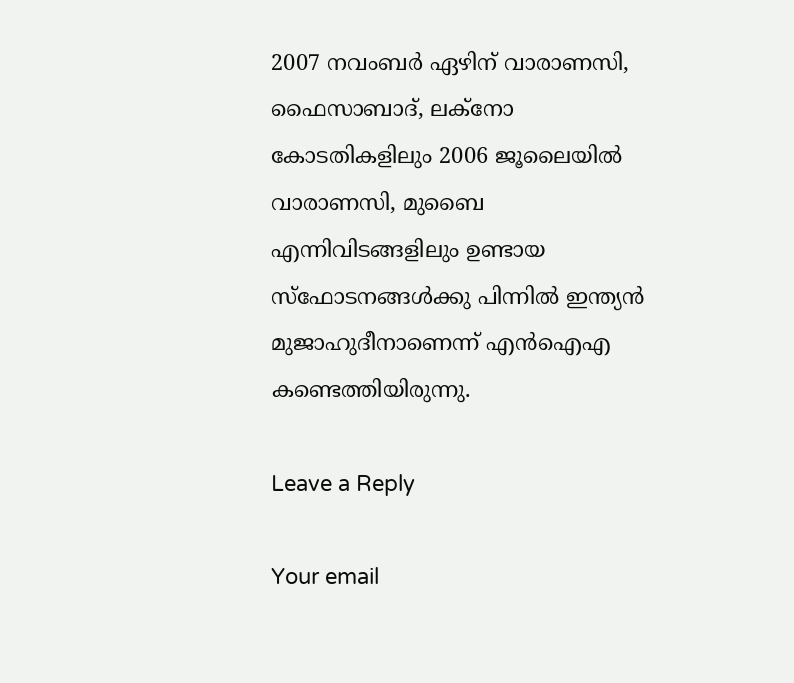2007 നവംബര്‍ ഏഴിന് വാരാണസി, ഫൈസാബാദ്, ലക്‌നോ കോടതികളിലും 2006 ജൂലൈയില്‍ വാരാണസി, മുബൈ എന്നിവിടങ്ങളിലും ഉണ്ടായ സ്‌ഫോടനങ്ങള്‍ക്കു പിന്നില്‍ ഇന്ത്യന്‍ മുജാഹുദീനാണെന്ന് എന്‍ഐഎ കണ്ടെത്തിയിരുന്നു.

Leave a Reply

Your email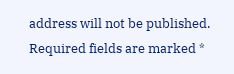address will not be published. Required fields are marked *